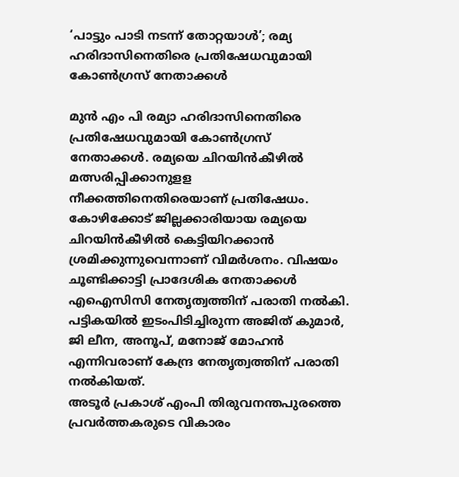‘പാട്ടും പാടി നടന്ന് തോറ്റയാൾ’; രമ്യ ഹരിദാസിനെതിരെ പ്രതിഷേധവുമായി കോൺഗ്രസ് നേതാക്കൾ

മുൻ എം പി രമ്യാ ഹരിദാസിനെതിരെ പ്രതിഷേധവുമായി കോൺഗ്രസ് നേതാക്കൾ. രമ്യയെ ചിറയിൻകീഴിൽ മത്സരിപ്പിക്കാനുളള നീക്കത്തിനെതിരെയാണ് പ്രതിഷേധം. കോഴിക്കോട് ജില്ലക്കാരിയായ രമ്യയെ ചിറയിൻകീഴിൽ കെട്ടിയിറക്കാൻ ശ്രമിക്കുന്നുവെന്നാണ് വിമർശനം. വിഷയം ചൂണ്ടിക്കാട്ടി പ്രാദേശിക നേതാക്കൾ എഐസിസി നേതൃത്വത്തിന് പരാതി നൽകി. പട്ടികയിൽ ഇടംപിടിച്ചിരുന്ന അജിത് കുമാർ, ജി ലീന, അനൂപ്, മനോജ് മോഹൻ എന്നിവരാണ് കേന്ദ്ര നേതൃത്വത്തിന് പരാതി നൽകിയത്.
അടൂർ പ്രകാശ് എംപി തിരുവനന്തപുരത്തെ പ്രവർത്തകരുടെ വികാരം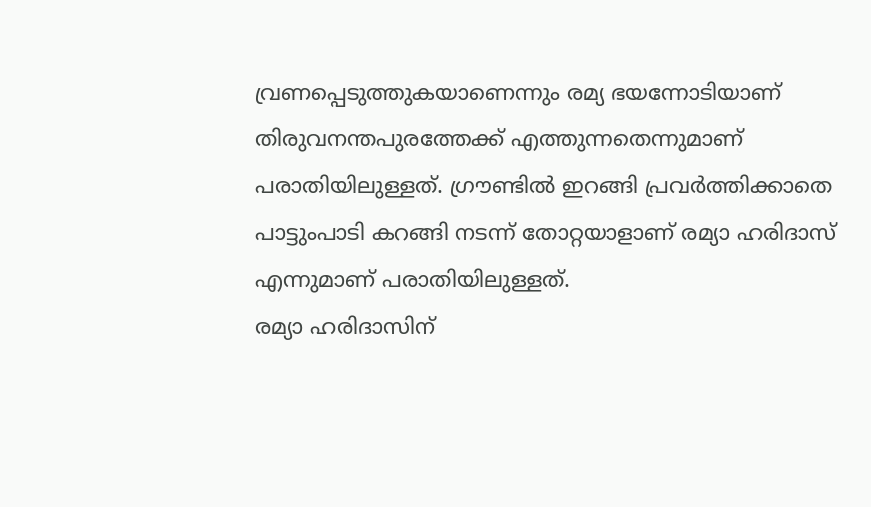വ്രണപ്പെടുത്തുകയാണെന്നും രമ്യ ഭയന്നോടിയാണ് തിരുവനന്തപുരത്തേക്ക് എത്തുന്നതെന്നുമാണ് പരാതിയിലുള്ളത്. ഗ്രൗണ്ടിൽ ഇറങ്ങി പ്രവർത്തിക്കാതെ പാട്ടുംപാടി കറങ്ങി നടന്ന് തോറ്റയാളാണ് രമ്യാ ഹരിദാസ് എന്നുമാണ് പരാതിയിലുള്ളത്.
രമ്യാ ഹരിദാസിന്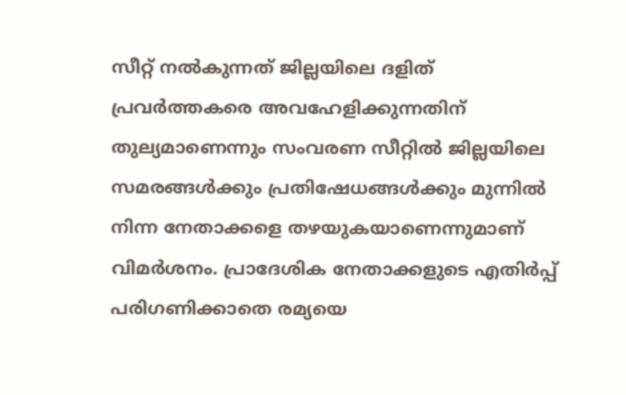സീറ്റ് നൽകുന്നത് ജില്ലയിലെ ദളിത് പ്രവർത്തകരെ അവഹേളിക്കുന്നതിന് തുല്യമാണെന്നും സംവരണ സീറ്റിൽ ജില്ലയിലെ സമരങ്ങൾക്കും പ്രതിഷേധങ്ങൾക്കും മുന്നിൽ നിന്ന നേതാക്കളെ തഴയുകയാണെന്നുമാണ് വിമർശനം. പ്രാദേശിക നേതാക്കളുടെ എതിർപ്പ് പരിഗണിക്കാതെ രമ്യയെ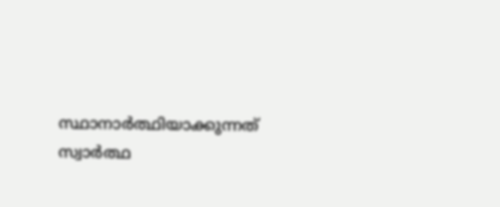സ്ഥാനാർത്ഥിയാക്കുന്നത് സ്വാർത്ഥ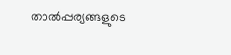താൽപ്പര്യങ്ങളുടെ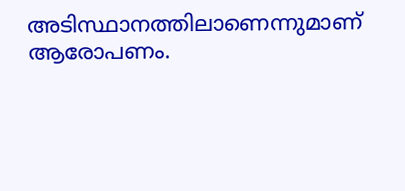അടിസ്ഥാനത്തിലാണെന്നുമാണ് ആരോപണം.